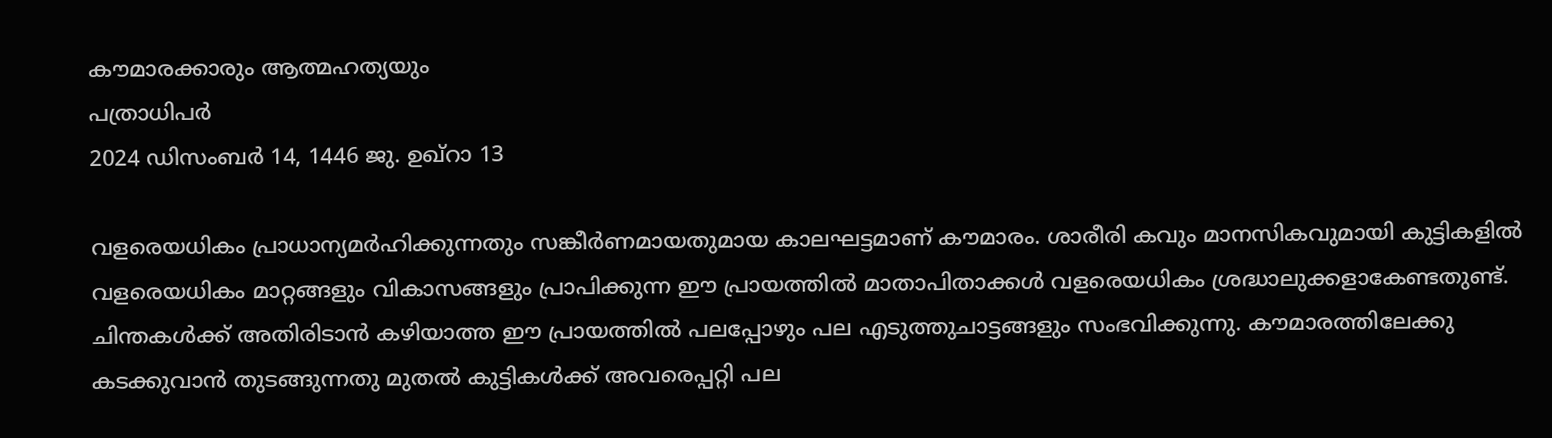കൗമാരക്കാരും ആത്മഹത്യയും
പത്രാധിപർ
2024 ഡിസംബർ 14, 1446 ജു. ഉഖ്റാ 13

വളരെയധികം പ്രാധാന്യമർഹിക്കുന്നതും സങ്കീർണമായതുമായ കാലഘട്ടമാണ് കൗമാരം. ശാരീരി കവും മാനസികവുമായി കുട്ടികളിൽ വളരെയധികം മാറ്റങ്ങളും വികാസങ്ങളും പ്രാപിക്കുന്ന ഈ പ്രായത്തിൽ മാതാപിതാക്കൾ വളരെയധികം ശ്രദ്ധാലുക്കളാകേണ്ടതുണ്ട്. ചിന്തകൾക്ക് അതിരിടാൻ കഴിയാത്ത ഈ പ്രായത്തിൽ പലപ്പോഴും പല എടുത്തുചാട്ടങ്ങളും സംഭവിക്കുന്നു. കൗമാരത്തിലേക്കു കടക്കുവാൻ തുടങ്ങുന്നതു മുതൽ കുട്ടികൾക്ക് അവരെപ്പറ്റി പല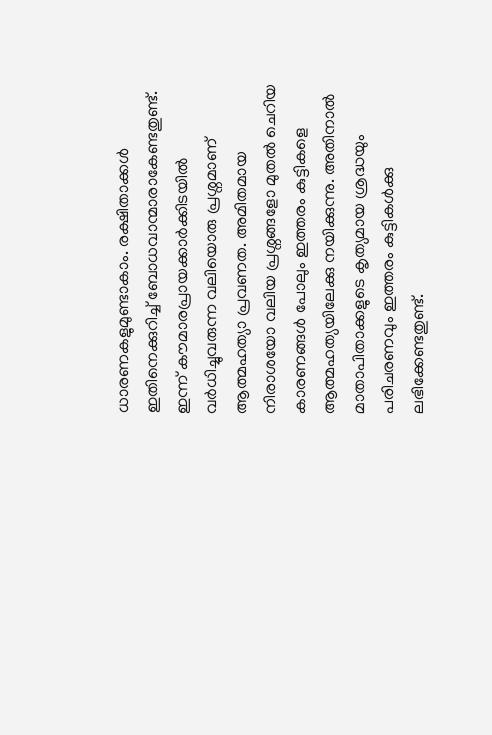ധാരണകളുമുണ്ടാകാം. രക്ഷിതാക്കൾ ഇതിനെക്കുറിച്ച് ബോധവാന്മാരാകേണ്ടതുണ്ട്.
ഇന്ന് കൗമാരപ്രായക്കാർക്കിടയിൽ വർധിച്ചുവരുന്ന വലിയൊരു പ്രശ്നമാണ് ആത്മഹത്യാ പ്രവണത. അമിതമായ നിരാശയോ വലിയ പ്രശ്നങ്ങളോ മുതൽ ചെറിയ കാരണങ്ങൾ പോലും ഇത്തരം കുട്ടികളെ ആത്മഹത്യയിലേക്കു നയിക്കുന്നു. അതിനാൽ മാതാപിതാക്കളുടെ കൃത്യമായ ശ്രദ്ധയും പരിചരണവും ഇത്തരം കുട്ടികൾക്കു ലഭിക്കേണ്ടതുണ്ട്.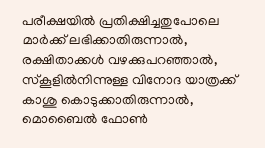പരീക്ഷയിൽ പ്രതിക്ഷിച്ചതുപോലെ മാർക്ക് ലഭിക്കാതിരുന്നാൽ, രക്ഷിതാക്കൾ വഴക്കുപറഞ്ഞാൽ, സ്കൂളിൽനിന്നുള്ള വിനോദ യാത്രക്ക് കാശു കൊടുക്കാതിരുന്നാൽ, മൊബൈൽ ഫോൺ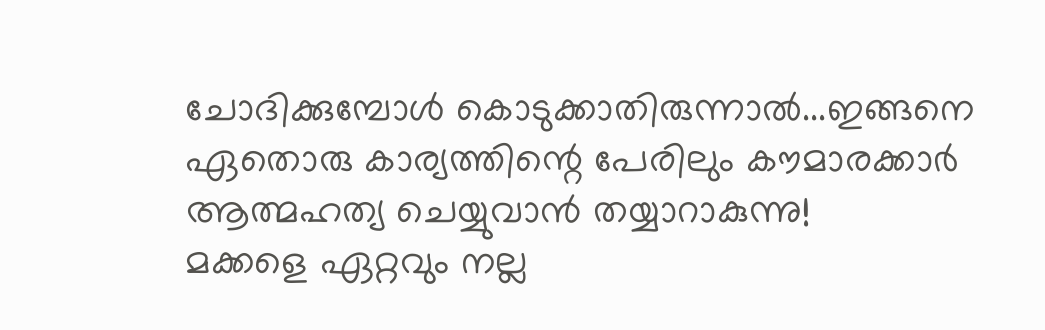ചോദിക്കുമ്പോൾ കൊടുക്കാതിരുന്നാൽ...ഇങ്ങനെ ഏതൊരു കാര്യത്തിന്റെ പേരിലും കൗമാരക്കാർ ആത്മഹത്യ ചെയ്യുവാൻ തയ്യാറാകുന്നു!
മക്കളെ ഏറ്റവും നല്ല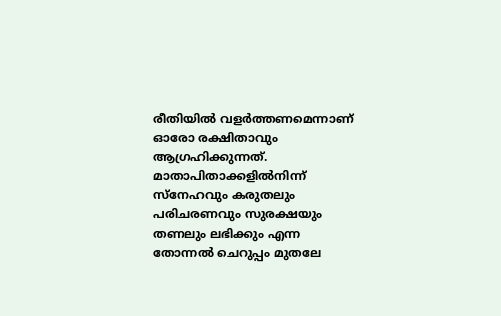രീതിയിൽ വളർത്തണമെന്നാണ് ഓരോ രക്ഷിതാവും ആഗ്രഹിക്കുന്നത്. മാതാപിതാക്കളിൽനിന്ന് സ്നേഹവും കരുതലും പരിചരണവും സുരക്ഷയും തണലും ലഭിക്കും എന്ന തോന്നൽ ചെറുപ്പം മുതലേ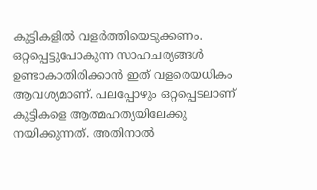കുട്ടികളിൽ വളർത്തിയെടുക്കണം. ഒറ്റപ്പെട്ടുപോകുന്ന സാഹചര്യങ്ങൾ ഉണ്ടാകാതിരിക്കാൻ ഇത് വളരെയധികം ആവശ്യമാണ്. പലപ്പോഴും ഒറ്റപ്പെടലാണ് കുട്ടികളെ ആത്മഹത്യയിലേക്കു നയിക്കുന്നത്. അതിനാൽ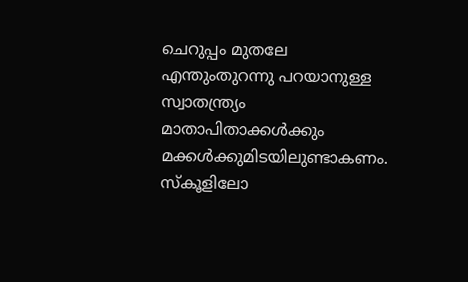ചെറുപ്പം മുതലേ എന്തുംതുറന്നു പറയാനുള്ള സ്വാതന്ത്ര്യം മാതാപിതാക്കൾക്കും മക്കൾക്കുമിടയിലുണ്ടാകണം.
സ്കൂളിലോ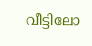വീട്ടിലോ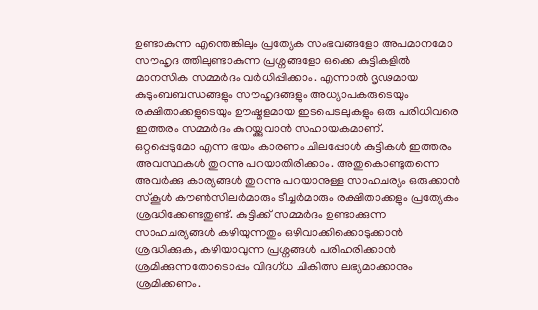ഉണ്ടാകുന്ന എന്തെങ്കിലും പ്രത്യേക സംഭവങ്ങളോ അപമാനമോ സൗഹൃദ ത്തിലുണ്ടാകുന്ന പ്രശ്നങ്ങളോ ഒക്കെ കുട്ടികളിൽ മാനസിക സമ്മർദം വർധിപ്പിക്കാം. എന്നാൽ ദൃഢമായ കുടുംബബന്ധങ്ങളും സൗഹൃദങ്ങളും അധ്യാപകരുടെയും രക്ഷിതാക്കളുടെയും ഊഷ്മളമായ ഇടപെടലുകളും ഒരു പരിധിവരെ ഇത്തരം സമ്മർദം കുറയ്ക്കുവാൻ സഹായകമാണ്.
ഒറ്റപ്പെടുമോ എന്ന ഭയം കാരണം ചിലപ്പോൾ കുട്ടികൾ ഇത്തരം അവസ്ഥകൾ തുറന്നു പറയാതിരിക്കാം. അതുകൊണ്ടുതന്നെ അവർക്കു കാര്യങ്ങൾ തുറന്നു പറയാനുള്ള സാഹചര്യം ഒരുക്കാൻ സ്കൂൾ കൗൺസിലർമാരും ടീച്ചർമാരും രക്ഷിതാക്കളും പ്രത്യേകം ശ്രദ്ധിക്കേണ്ടതുണ്ട്. കുട്ടിക്ക് സമ്മർദം ഉണ്ടാക്കുന്ന സാഹചര്യങ്ങൾ കഴിയുന്നതും ഒഴിവാക്കിക്കൊടുക്കാൻ ശ്രദ്ധിക്കുക, കഴിയാവുന്ന പ്രശ്നങ്ങൾ പരിഹരിക്കാൻ ശ്രമിക്കുന്നതോടൊപ്പം വിദഗ്ധ ചികിത്സ ലഭ്യമാക്കാനും ശ്രമിക്കണം.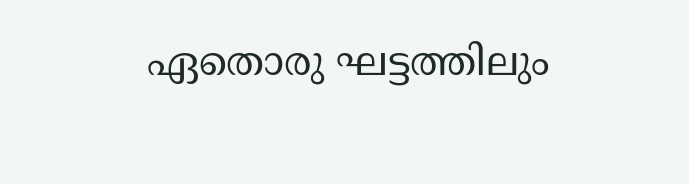ഏതൊരു ഘട്ടത്തിലും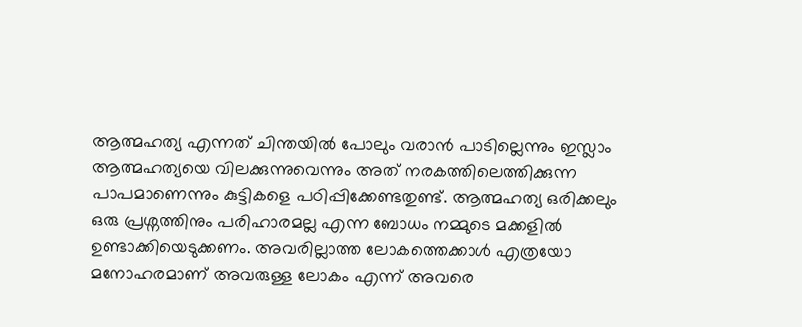ആത്മഹത്യ എന്നത് ചിന്തയിൽ പോലും വരാൻ പാടില്ലെന്നും ഇസ്ലാം ആത്മഹത്യയെ വിലക്കുന്നുവെന്നും അത് നരകത്തിലെത്തിക്കുന്ന പാപമാണെന്നും കുട്ടികളെ പഠിപ്പിക്കേണ്ടതുണ്ട്. ആത്മഹത്യ ഒരിക്കലും ഒരു പ്രശ്നത്തിനും പരിഹാരമല്ല എന്ന ബോധം നമ്മുടെ മക്കളിൽ ഉണ്ടാക്കിയെടുക്കണം. അവരില്ലാത്ത ലോകത്തെക്കാൾ എത്രയോ മനോഹരമാണ് അവരുള്ള ലോകം എന്ന് അവരെ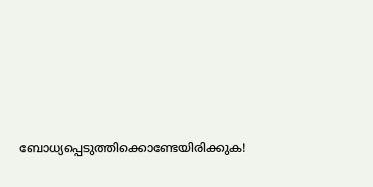ബോധ്യപ്പെടുത്തിക്കൊണ്ടേയിരിക്കുക!